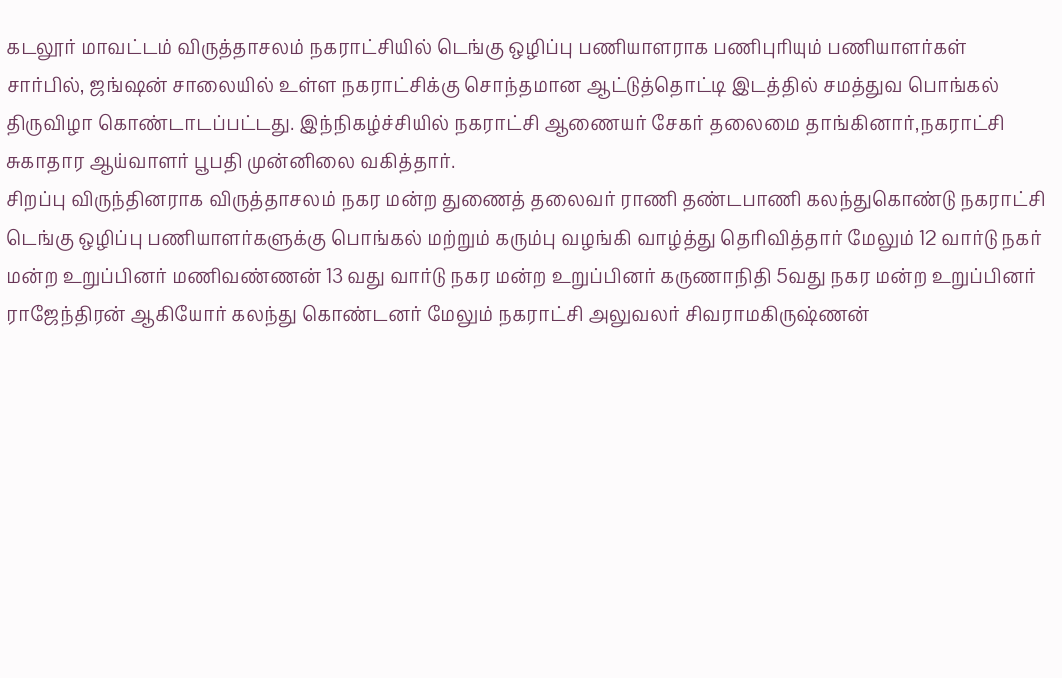கடலூர் மாவட்டம் விருத்தாசலம் நகராட்சியில் டெங்கு ஒழிப்பு பணியாளராக பணிபுரியும் பணியாளர்கள் சார்பில், ஜங்ஷன் சாலையில் உள்ள நகராட்சிக்கு சொந்தமான ஆட்டுத்தொட்டி இடத்தில் சமத்துவ பொங்கல் திருவிழா கொண்டாடப்பட்டது. இந்நிகழ்ச்சியில் நகராட்சி ஆணையர் சேகர் தலைமை தாங்கினார்,நகராட்சி சுகாதார ஆய்வாளர் பூபதி முன்னிலை வகித்தார்.
சிறப்பு விருந்தினராக விருத்தாசலம் நகர மன்ற துணைத் தலைவர் ராணி தண்டபாணி கலந்துகொண்டு நகராட்சி டெங்கு ஒழிப்பு பணியாளர்களுக்கு பொங்கல் மற்றும் கரும்பு வழங்கி வாழ்த்து தெரிவித்தார் மேலும் 12 வார்டு நகர் மன்ற உறுப்பினர் மணிவண்ணன் 13 வது வார்டு நகர மன்ற உறுப்பினர் கருணாநிதி 5வது நகர மன்ற உறுப்பினர் ராஜேந்திரன் ஆகியோர் கலந்து கொண்டனர் மேலும் நகராட்சி அலுவலர் சிவராமகிருஷ்ணன்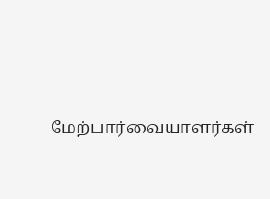மேற்பார்வையாளர்கள்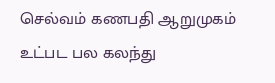செல்வம் கணபதி ஆறுமுகம் உட்பட பல கலந்து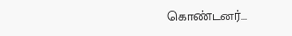கொண்டனர்...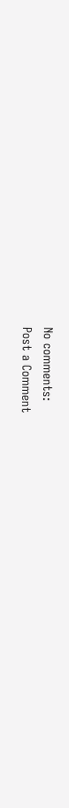No comments:
Post a Comment